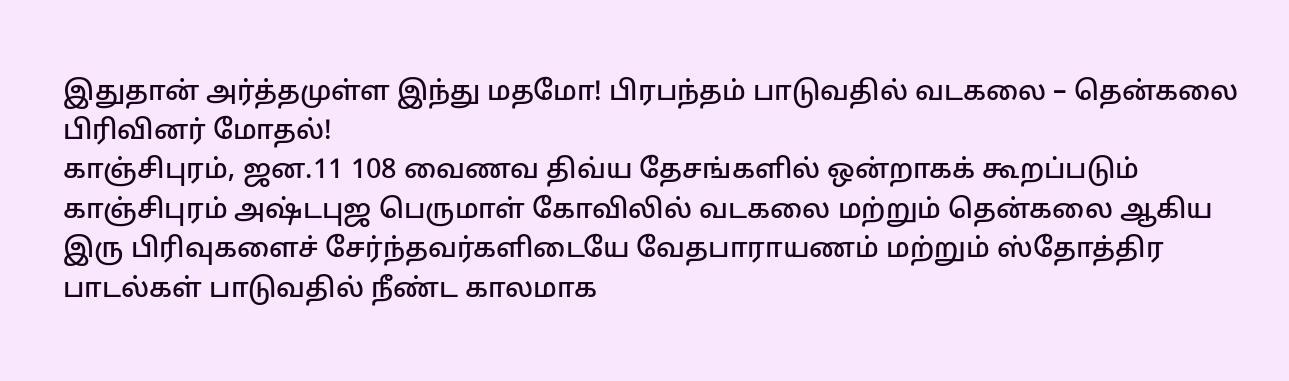இதுதான் அர்த்தமுள்ள இந்து மதமோ! பிரபந்தம் பாடுவதில் வடகலை – தென்கலை பிரிவினர் மோதல்!
காஞ்சிபுரம், ஜன.11 108 வைணவ திவ்ய தேசங்களில் ஒன்றாகக் கூறப்படும் காஞ்சிபுரம் அஷ்டபுஜ பெருமாள் கோவிலில் வடகலை மற்றும் தென்கலை ஆகிய இரு பிரிவுகளைச் சேர்ந்தவர்களிடையே வேதபாராயணம் மற்றும் ஸ்தோத்திர பாடல்கள் பாடுவதில் நீண்ட காலமாக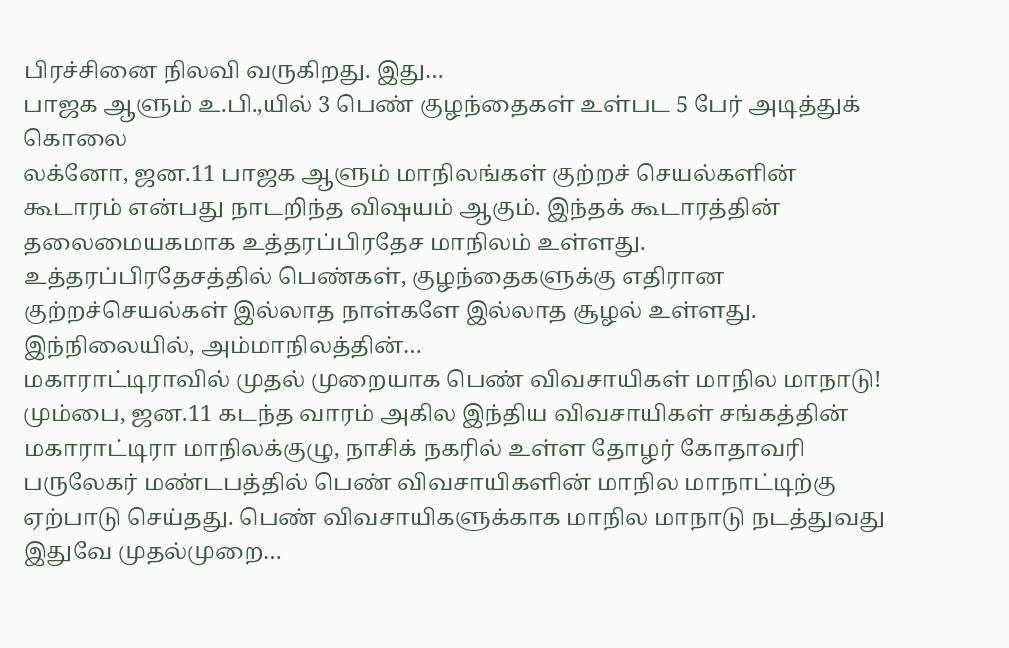பிரச்சினை நிலவி வருகிறது. இது…
பாஜக ஆளும் உ.பி.,யில் 3 பெண் குழந்தைகள் உள்பட 5 பேர் அடித்துக் கொலை
லக்னோ, ஜன.11 பாஜக ஆளும் மாநிலங்கள் குற்றச் செயல்களின் கூடாரம் என்பது நாடறிந்த விஷயம் ஆகும். இந்தக் கூடாரத்தின் தலைமையகமாக உத்தரப்பிரதேச மாநிலம் உள்ளது. உத்தரப்பிரதேசத்தில் பெண்கள், குழந்தைகளுக்கு எதிரான குற்றச்செயல்கள் இல்லாத நாள்களே இல்லாத சூழல் உள்ளது. இந்நிலையில், அம்மாநிலத்தின்…
மகாராட்டிராவில் முதல் முறையாக பெண் விவசாயிகள் மாநில மாநாடு!
மும்பை, ஜன.11 கடந்த வாரம் அகில இந்திய விவசாயிகள் சங்கத்தின் மகாராட்டிரா மாநிலக்குழு, நாசிக் நகரில் உள்ள தோழர் கோதாவரி பருலேகர் மண்டபத்தில் பெண் விவசாயிகளின் மாநில மாநாட்டிற்கு ஏற்பாடு செய்தது. பெண் விவசாயிகளுக்காக மாநில மாநாடு நடத்துவது இதுவே முதல்முறை…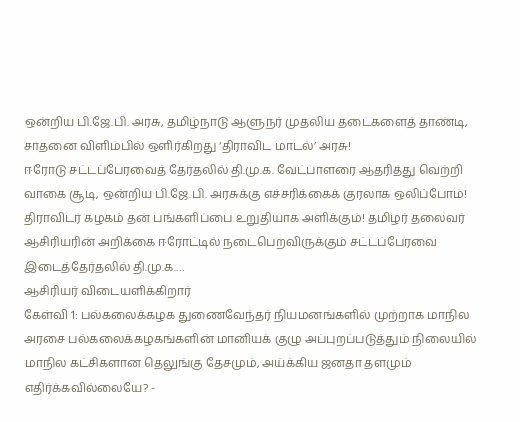ஒன்றிய பி.ஜே.பி. அரசு, தமிழ்நாடு ஆளுநர் முதலிய தடைகளைத் தாண்டி, சாதனை விளிம்பில் ஒளிர்கிறது ‘திராவிட மாடல்’ அரசு!
ஈரோடு சட்டப்பேரவைத் தேர்தலில் தி.மு.க. வேட்பாளரை ஆதரித்து வெற்றி வாகை சூடி, ஒன்றிய பி.ஜே.பி. அரசுக்கு எச்சரிக்கைக் குரலாக ஒலிப்போம்! திராவிடர் கழகம் தன் பங்களிப்பை உறுதியாக அளிக்கும்! தமிழர் தலைவர் ஆசிரியரின் அறிக்கை ஈரோட்டில் நடைபெறவிருக்கும் சட்டப்பேரவை இடைத்தேர்தலில் தி.மு.க.…
ஆசிரியர் விடையளிக்கிறார்
கேள்வி 1: பல்கலைக்கழக துணைவேந்தர் நியமனங்களில் முற்றாக மாநில அரசை பல்கலைக்கழகங்களின் மானியக் குழு அப்புறப்படுத்தும் நிலையில் மாநில கட்சிகளான தெலுங்கு தேசமும், அய்க்கிய ஜனதா தளமும் எதிர்க்கவில்லையே? -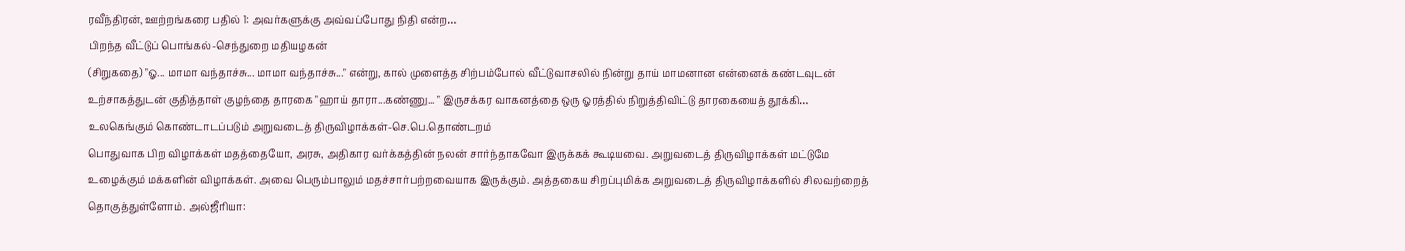ரவீந்திரன், ஊற்றங்கரை பதில் 1: அவர்களுக்கு அவ்வப்போது நிதி என்ற…
பிறந்த வீட்டுப் பொங்கல்-செந்துறை மதியழகன்
(சிறுகதை) "ஓ... மாமா வந்தாச்சு... மாமா வந்தாச்சு..." என்று, கால் முளைத்த சிற்பம்போல் வீட்டுவாசலில் நின்று தாய் மாமனான என்னைக் கண்டவுடன் உற்சாகத்துடன் குதித்தாள் குழந்தை தாரகை "ஹாய் தாரா...கண்ணு... " இருசக்கர வாகனத்தை ஒரு ஓரத்தில் நிறுத்திவிட்டு தாரகையைத் தூக்கி…
உலகெங்கும் கொண்டாடப்படும் அறுவடைத் திருவிழாக்கள்-செ.பெ.தொண்டறம்
பொதுவாக பிற விழாக்கள் மதத்தையோ, அரசு, அதிகார வர்க்கத்தின் நலன் சார்ந்தாகவோ இருக்கக் கூடியவை. அறுவடைத் திருவிழாக்கள் மட்டுமே உழைக்கும் மக்களின் விழாக்கள். அவை பெரும்பாலும் மதச்சார்பற்றவையாக இருக்கும். அத்தகைய சிறப்புமிக்க அறுவடைத் திருவிழாக்களில் சிலவற்றைத் தொகுத்துள்ளோம். அல்ஜீரியா: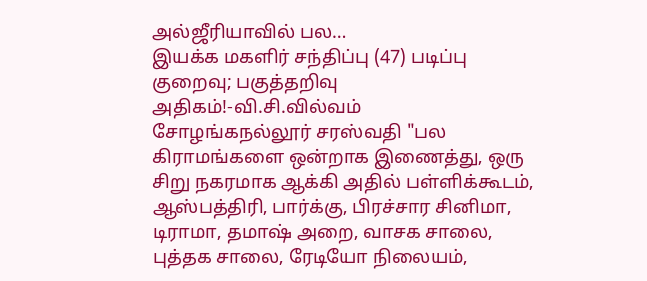அல்ஜீரியாவில் பல…
இயக்க மகளிர் சந்திப்பு (47) படிப்பு குறைவு; பகுத்தறிவு அதிகம்!-வி.சி.வில்வம்
சோழங்கநல்லூர் சரஸ்வதி "பல கிராமங்களை ஒன்றாக இணைத்து, ஒரு சிறு நகரமாக ஆக்கி அதில் பள்ளிக்கூடம், ஆஸ்பத்திரி, பார்க்கு, பிரச்சார சினிமா, டிராமா, தமாஷ் அறை, வாசக சாலை, புத்தக சாலை, ரேடியோ நிலையம்,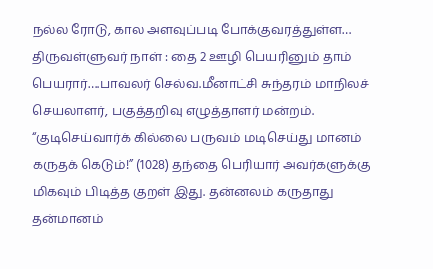நல்ல ரோடு, கால அளவுப்படி போக்குவரத்துள்ள…
திருவள்ளுவர் நாள் : தை 2 ஊழி பெயரினும் தாம் பெயரார்….பாவலர் செல்வ.மீனாட்சி சுந்தரம் மாநிலச் செயலாளர், பகுத்தறிவு எழுத்தாளர் மன்றம்.
“குடிசெய்வார்க் கில்லை பருவம் மடிசெய்து மானம் கருதக் கெடும்!” (1028) தந்தை பெரியார் அவர்களுக்கு மிகவும் பிடித்த குறள் இது. தன்னலம் கருதாது தன்மானம்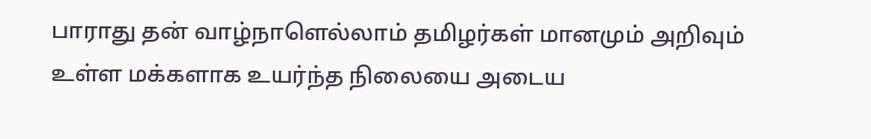பாராது தன் வாழ்நாளெல்லாம் தமிழர்கள் மானமும் அறிவும் உள்ள மக்களாக உயர்ந்த நிலையை அடைய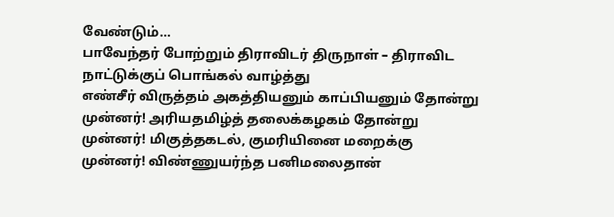வேண்டும்…
பாவேந்தர் போற்றும் திராவிடர் திருநாள் – திராவிட நாட்டுக்குப் பொங்கல் வாழ்த்து
எண்சீர் விருத்தம் அகத்தியனும் காப்பியனும் தோன்று முன்னர்! அரியதமிழ்த் தலைக்கழகம் தோன்று முன்னர்! மிகுத்தகடல், குமரியினை மறைக்கு முன்னர்! விண்ணுயர்ந்த பனிமலைதான்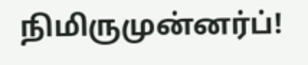நிமிருமுன்னர்ப்!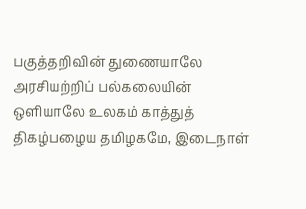பகுத்தறிவின் துணையாலே அரசியற்றிப் பல்கலையின் ஒளியாலே உலகம் காத்துத் திகழ்பழைய தமிழகமே, இடைநாள்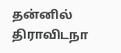தன்னில் திராவிடநா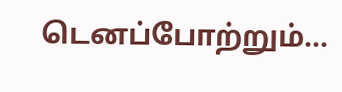டெனப்போற்றும்…